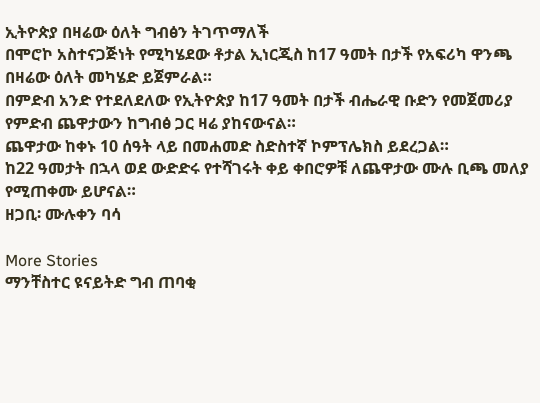ኢትዮጵያ በዛሬው ዕለት ግብፅን ትገጥማለች
በሞሮኮ አስተናጋጅነት የሚካሄደው ቶታል ኢነርጂስ ከ17 ዓመት በታች የአፍሪካ ዋንጫ በዛሬው ዕለት መካሄድ ይጀምራል።
በምድብ አንድ የተደለደለው የኢትዮጵያ ከ17 ዓመት በታች ብሔራዊ ቡድን የመጀመሪያ የምድብ ጨዋታውን ከግብፅ ጋር ዛሬ ያከናውናል።
ጨዋታው ከቀኑ 10 ሰዓት ላይ በመሐመድ ስድስተኛ ኮምፕሌክስ ይደረጋል።
ከ22 ዓመታት በኋላ ወደ ውድድሩ የተሻገሩት ቀይ ቀበሮዎቹ ለጨዋታው ሙሉ ቢጫ መለያ የሚጠቀሙ ይሆናል።
ዘጋቢ፡ ሙሉቀን ባሳ

More Stories
ማንቸስተር ዩናይትድ ግብ ጠባቂ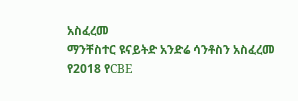አስፈረመ
ማንቸስተር ዩናይትድ አንድሬ ሳንቶስን አስፈረመ
የ2018 የCBE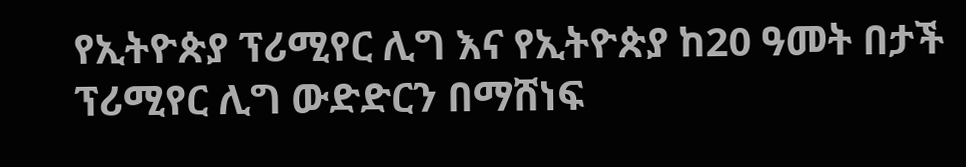የኢትዮጵያ ፕሪሚየር ሊግ እና የኢትዮጵያ ከ20 ዓመት በታች ፕሪሚየር ሊግ ውድድርን በማሸነፍ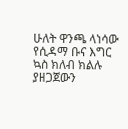ሁለት ዋንጫ ላነሳው የሲዳማ ቡና እግር ኳስ ክለብ ክልሉ ያዘጋጀውን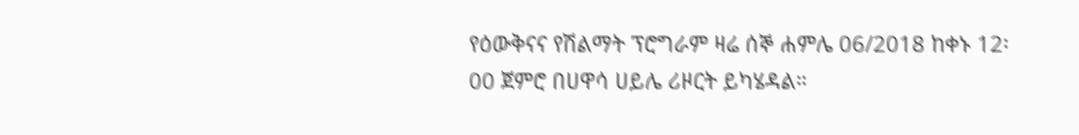የዕውቅናና የሽልማት ፕሮግራም ዛሬ ሰኞ ሐምሌ 06/2018 ከቀኑ 12፡00 ጀምሮ በሀዋሳ ሀይሌ ሪዞርት ይካሄዳል።